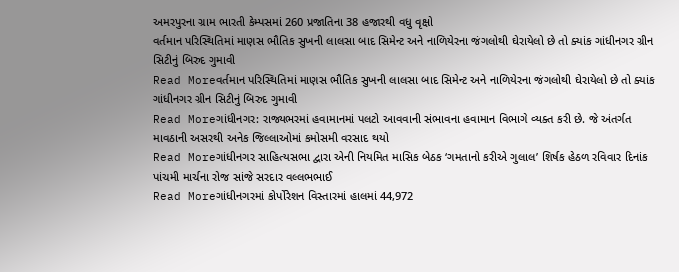અમરપુરના ગ્રામ ભારતી કેમ્પસમાં 260 પ્રજાતિના 38 હજારથી વધુ વૃક્ષો
વર્તમાન પરિસ્થિતિમાં માણસ ભૌતિક સુખની લાલસા બાદ સિમેન્ટ અને નાળિયેરના જંગલોથી ઘેરાયેલો છે તો ક્યાંક ગાંધીનગર ગ્રીન સિટીનું બિરુદ ગુમાવી
Read Moreવર્તમાન પરિસ્થિતિમાં માણસ ભૌતિક સુખની લાલસા બાદ સિમેન્ટ અને નાળિયેરના જંગલોથી ઘેરાયેલો છે તો ક્યાંક ગાંધીનગર ગ્રીન સિટીનું બિરુદ ગુમાવી
Read Moreગાંધીનગર: રાજ્યભરમાં હવામાનમાં પલટો આવવાની સંભાવના હવામાન વિભાગે વ્યક્ત કરી છે. જે અંતર્ગત માવઠાની અસરથી અનેક જિલ્લાઓમાં કમોસમી વરસાદ થયો
Read Moreગાંધીનગર સાહિત્યસભા દ્વારા એની નિયમિત માસિક બેઠક ‘ગમતાનો કરીએ ગુલાલ’ શિર્ષક હેઠળ રવિવાર દિનાંક પાંચમી માર્ચના રોજ સાંજે સરદાર વલ્લભભાઈ
Read Moreગાંધીનગરમાં કોર્પોરેશન વિસ્તારમાં હાલમાં 44,972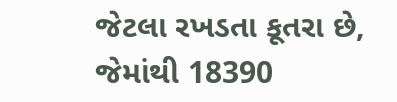જેટલા રખડતા કૂતરા છે, જેમાંથી 18390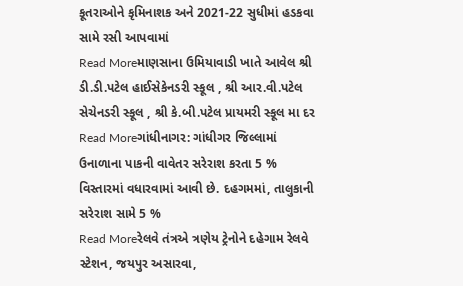કૂતરાઓને કૃમિનાશક અને 2021-22 સુધીમાં હડકવા સામે રસી આપવામાં
Read Moreમાણસાના ઉમિયાવાડી ખાતે આવેલ શ્રી ડી.ડી.પટેલ હાઈસેકેનડરી સ્કૂલ , શ્રી આર.વી.પટેલ સેચેનડરી સ્કૂલ , શ્રી કે.બી.પટેલ પ્રાયમરી સ્કૂલ મા દર
Read Moreગાંધીનાગર: ગાંધીગર જિલ્લામાં ઉનાળાના પાકની વાવેતર સરેરાશ કરતા 5 % વિસ્તારમાં વધારવામાં આવી છે. દહગમમાં, તાલુકાની સરેરાશ સામે 5 %
Read Moreરેલવે તંત્રએ ત્રણેય ટ્રેનોને દહેગામ રેલવે સ્ટેશન, જયપુર અસારવા,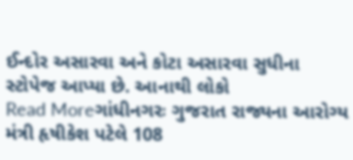ઈન્દોર અસારવા અને કોટા અસારવા સુધીના સ્ટોપેજ આપ્યા છે. આનાથી લોકો
Read Moreગાંધીનગરઃ ગુજરાત રાજ્યના આરોગ્ય મંત્રી હૃષીકેશ પટેલે 108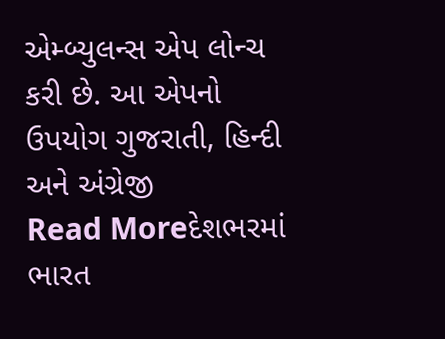એમ્બ્યુલન્સ એપ લોન્ચ કરી છે. આ એપનો ઉપયોગ ગુજરાતી, હિન્દી અને અંગ્રેજી
Read Moreદેશભરમાં ભારત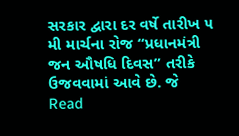સરકાર દ્વારા દર વર્ષે તારીખ ૫ મી માર્ચના રોજ “પ્રધાનમંત્રી જન ઔષધિ દિવસ” તરીકે ઉજવવામાં આવે છે. જે
Read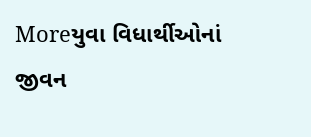Moreયુવા વિધાર્થીઓનાં જીવન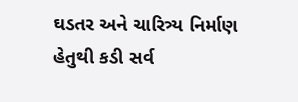ઘડતર અને ચારિત્ર્ય નિર્માણ હેતુથી કડી સર્વ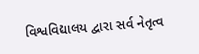વિશ્વવિદ્યાલય દ્વારા સર્વ નેતૃત્વ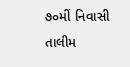૭૦મીં નિવાસી તાલીમ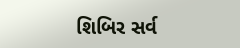શિબિર સર્વ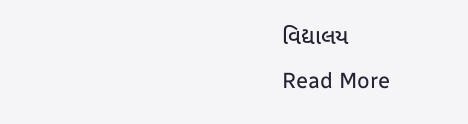વિદ્યાલય
Read More